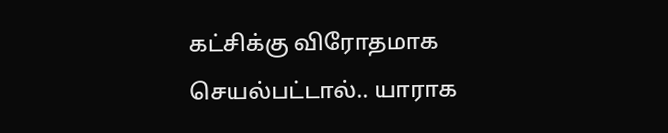கட்சிக்கு விரோதமாக செயல்பட்டால்.. யாராக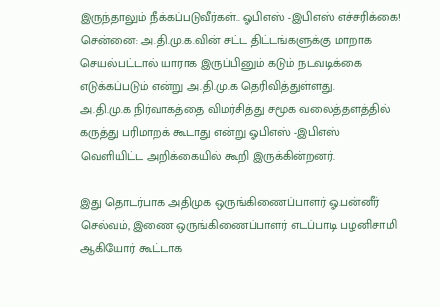இருந்தாலும் நீக்கப்படுவீர்கள்.. ஓபிஎஸ் -இபிஎஸ் எச்சரிக்கை!
சென்னை: அ.தி.மு.க.வின் சட்ட திட்டங்களுக்கு மாறாக செயல்பட்டால் யாராக இருப்பினும் கடும் நடவடிக்கை எடுக்கப்படும் என்று அ.தி.மு.க தெரிவித்துள்ளது.
அ.தி.மு.க நிர்வாகத்தை விமர்சித்து சமூக வலைத்தளத்தில் கருத்து பரிமாறக் கூடாது என்று ஓபிஎஸ் -இபிஎஸ் வெளியிட்ட அறிக்கையில் கூறி இருக்கின்றனர்.

இது தொடர்பாக அதிமுக ஒருங்கிணைப்பாளர் ஓ.பன்னீர் செல்வம், இணை ஒருங்கிணைப்பாளர் எடப்பாடி பழனிசாமி ஆகியோர் கூட்டாக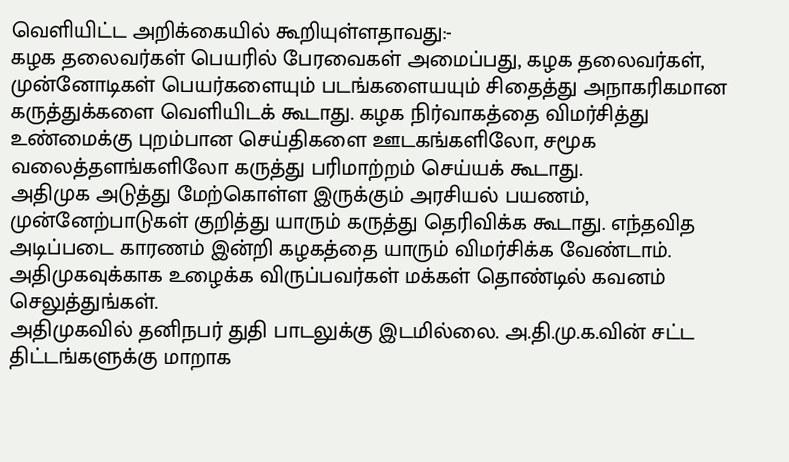வெளியிட்ட அறிக்கையில் கூறியுள்ளதாவது:-
கழக தலைவர்கள் பெயரில் பேரவைகள் அமைப்பது, கழக தலைவர்கள், முன்னோடிகள் பெயர்களையும் படங்களையயும் சிதைத்து அநாகரிகமான கருத்துக்களை வெளியிடக் கூடாது. கழக நிர்வாகத்தை விமர்சித்து உண்மைக்கு புறம்பான செய்திகளை ஊடகங்களிலோ, சமூக வலைத்தளங்களிலோ கருத்து பரிமாற்றம் செய்யக் கூடாது.
அதிமுக அடுத்து மேற்கொள்ள இருக்கும் அரசியல் பயணம், முன்னேற்பாடுகள் குறித்து யாரும் கருத்து தெரிவிக்க கூடாது. எந்தவித அடிப்படை காரணம் இன்றி கழகத்தை யாரும் விமர்சிக்க வேண்டாம். அதிமுகவுக்காக உழைக்க விருப்பவர்கள் மக்கள் தொண்டில் கவனம் செலுத்துங்கள்.
அதிமுகவில் தனிநபர் துதி பாடலுக்கு இடமில்லை. அ.தி.மு.க.வின் சட்ட திட்டங்களுக்கு மாறாக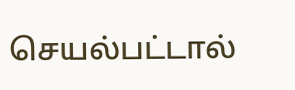செயல்பட்டால்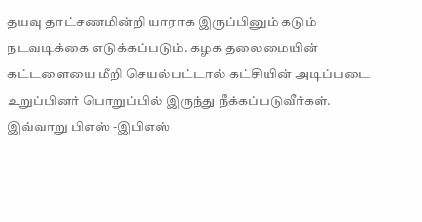தயவு தாட்சணமின்றி யாராக இருப்பினும் கடும் நடவடிக்கை எடுக்கப்படும். கழக தலைமையின் கட்டளையை மீறி செயல்பட்டால் கட்சியின் அடிப்படை உறுப்பினர் பொறுப்பில் இருந்து நீக்கப்படுவீர்கள். இவ்வாறு பிஎஸ் -இபிஎஸ்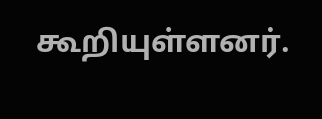கூறியுள்ளனர்.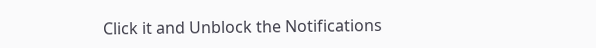Click it and Unblock the Notifications